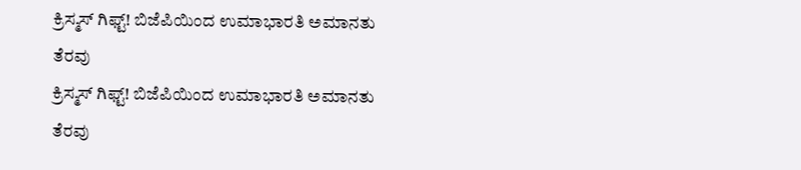ಕ್ರಿಸ್ಮಸ್ ಗಿಫ್ಟ್! ಬಿಜೆಪಿಯಿಂದ ಉಮಾಭಾರತಿ ಅಮಾನತು ತೆರವು
ಕ್ರಿಸ್ಮಸ್ ಗಿಫ್ಟ್! ಬಿಜೆಪಿಯಿಂದ ಉಮಾಭಾರತಿ ಅಮಾನತು ತೆರವು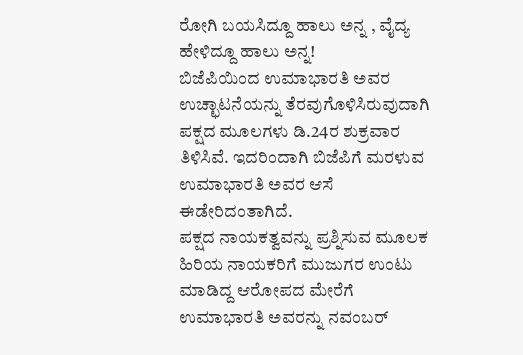ರೋಗಿ ಬಯಸಿದ್ದೂ ಹಾಲು ಅನ್ನ , ವೈದ್ಯ ಹೇಳಿದ್ದೂ ಹಾಲು ಅನ್ನ!
ಬಿಜೆಪಿಯಿಂದ ಉಮಾಭಾರತಿ ಅವರ ಉಚ್ಛಾಟನೆಯನ್ನು ತೆರವುಗೊಳಿಸಿರುವುದಾಗಿ ಪಕ್ಷದ ಮೂಲಗಳು ಡಿ.24ರ ಶುಕ್ರವಾರ ತಿಳಿಸಿವೆ. ಇದರಿಂದಾಗಿ ಬಿಜೆಪಿಗೆ ಮರಳುವ ಉಮಾಭಾರತಿ ಅವರ ಆಸೆ ಈಡೇರಿದಂತಾಗಿದೆ.
ಪಕ್ಷದ ನಾಯಕತ್ವವನ್ನು ಪ್ರಶ್ನಿಸುವ ಮೂಲಕ ಹಿರಿಯ ನಾಯಕರಿಗೆ ಮುಜುಗರ ಉಂಟು ಮಾಡಿದ್ದ ಆರೋಪದ ಮೇರೆಗೆ ಉಮಾಭಾರತಿ ಅವರನ್ನು ನವಂಬರ್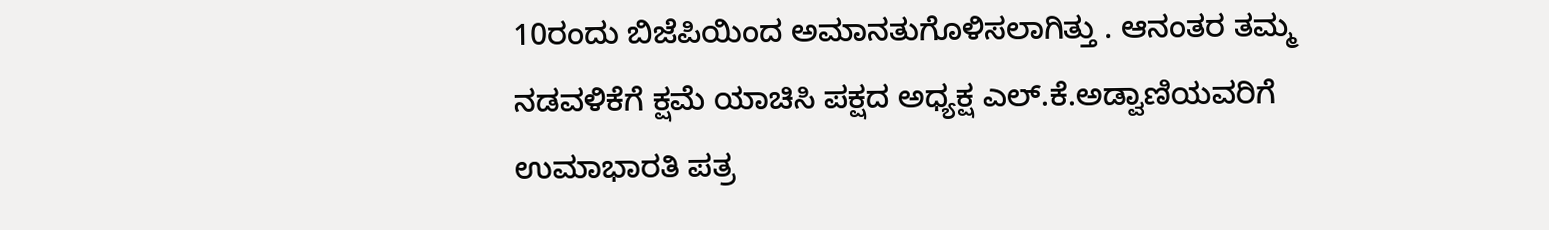10ರಂದು ಬಿಜೆಪಿಯಿಂದ ಅಮಾನತುಗೊಳಿಸಲಾಗಿತ್ತು . ಆನಂತರ ತಮ್ಮ ನಡವಳಿಕೆಗೆ ಕ್ಷಮೆ ಯಾಚಿಸಿ ಪಕ್ಷದ ಅಧ್ಯಕ್ಷ ಎಲ್.ಕೆ.ಅಡ್ವಾಣಿಯವರಿಗೆ ಉಮಾಭಾರತಿ ಪತ್ರ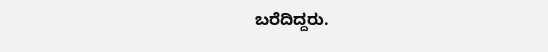ಬರೆದಿದ್ದರು.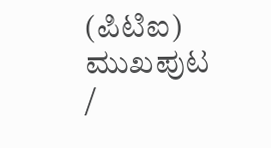(ಪಿಟಿಐ)
ಮುಖಪುಟ /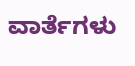ವಾರ್ತೆಗಳು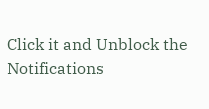Click it and Unblock the Notifications